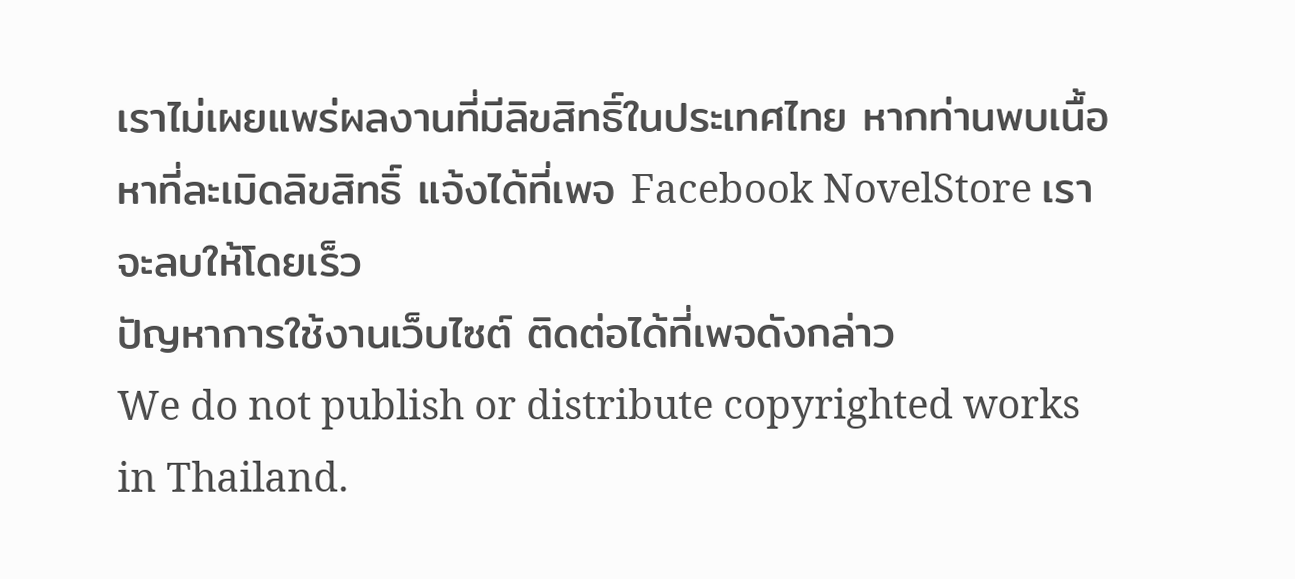เราไม่เผยแพร่ผลงานที่มีลิขสิทธิ์ในประเทศไทย หากท่านพบเนื้อหาที่ละเมิดลิขสิทธิ์ แจ้งได้ที่เพจ Facebook NovelStore เราจะลบให้โดยเร็ว
ปัญหาการใช้งานเว็บไซต์ ติดต่อได้ที่เพจดังกล่าว
We do not publish or distribute copyrighted works in Thailand.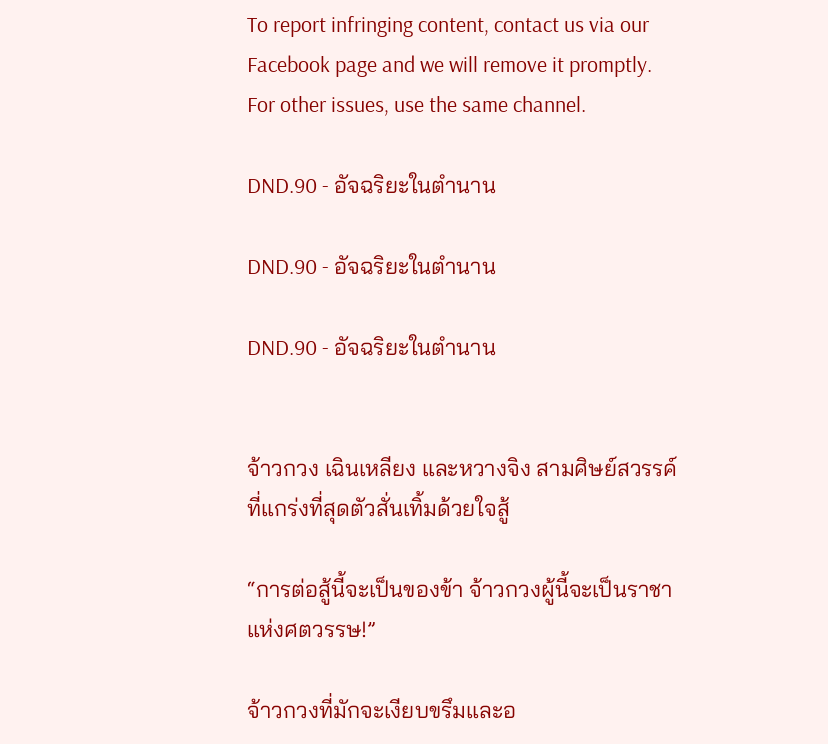To report infringing content, contact us via our Facebook page and we will remove it promptly. For other issues, use the same channel.

DND.90 - อัจฉริยะในตำนาน

DND.90 - อัจฉริยะในตำนาน

DND.90 - อัจฉริยะในตำนาน


จ้าวกวง เฉินเหลียง และหวางจิง สามศิษย์สวรรค์ที่แกร่งที่สุดตัวสั่นเทิ้มด้วยใจสู้

“การต่อสู้นี้จะเป็นของข้า จ้าวกวงผู้นี้จะเป็นราชาแห่งศตวรรษ!”

จ้าวกวงที่มักจะเงียบขรึมและอ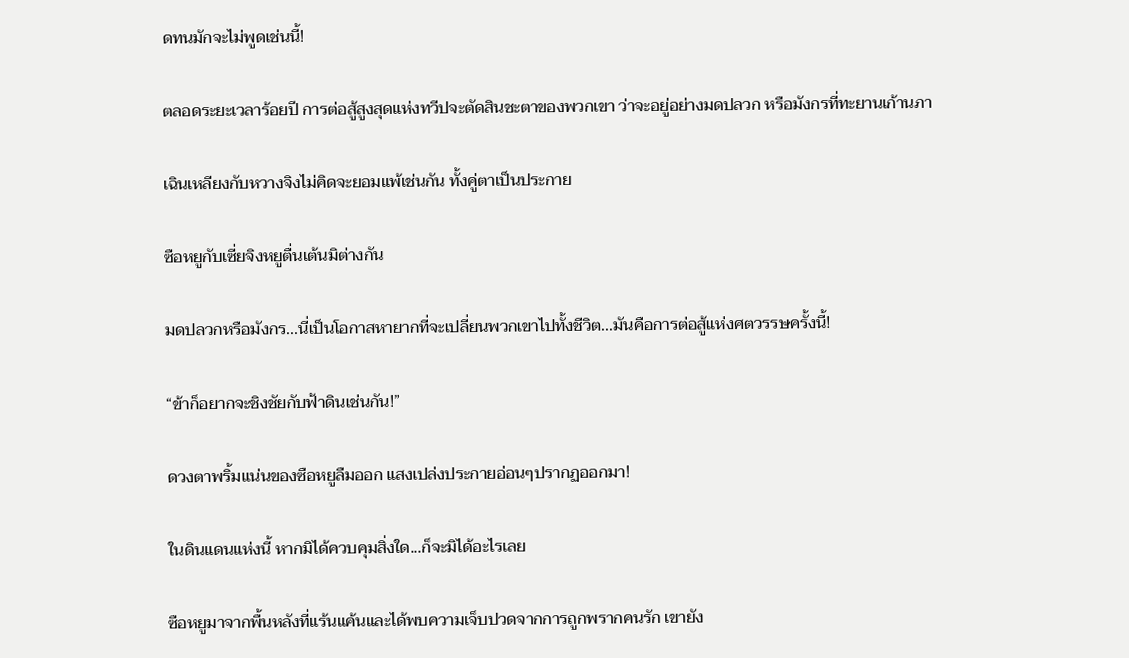ดทนมักจะไม่พูดเช่นนี้!

ตลอดระยะเวลาร้อยปี การต่อสู้สูงสุดแห่งทวีปจะตัดสินชะตาของพวกเขา ว่าจะอยู่อย่างมดปลวก หรือมังกรที่ทะยานเก้านภา

เฉินเหลียงกับหวางจิงไม่คิดจะยอมแพ้เช่นกัน ทั้งคู่ตาเป็นประกาย

ซือหยูกับเซี่ยจิงหยูตื่นเต้นมิต่างกัน

มดปลวกหรือมังกร...นี่เป็นโอกาสหายากที่จะเปลี่ยนพวกเขาไปทั้งชีวิต...มันคือการต่อสู้แห่งศตวรรษครั้งนี้!

“ข้าก็อยากจะชิงชัยกับฟ้าดินเช่นกัน!”

ดวงตาพริ้มแน่นของซือหยูลืมออก แสงเปล่งประกายอ่อนๆปรากฏออกมา!

ในดินแดนแห่งนี้ หากมิได้ควบคุมสิ่งใด...ก็จะมิได้อะไรเลย

ซือหยูมาจากพื้นหลังที่แร้นแค้นและได้พบความเจ็บปวดจากการถูกพรากคนรัก เขายัง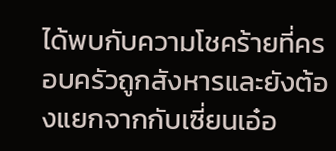ได้พบกับความโชคร้ายที่ครอบครัวถูกสังหารและยังต้องแยกจากกับเซี่ยนเอ๋อ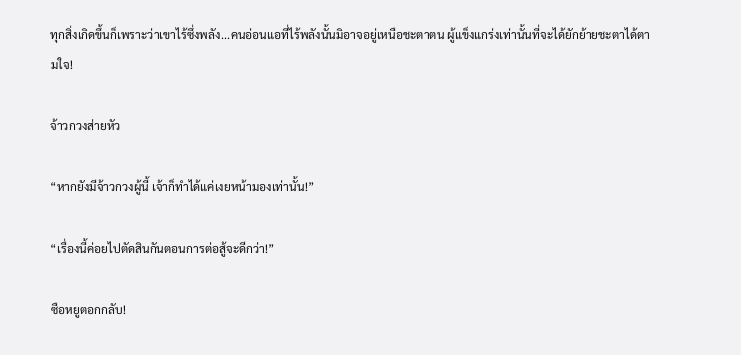ทุกสิ่งเกิดขึ้นก็เพราะว่าเขาไร้ซึ่งพลัง...คนอ่อนแอที่ไร้พลังนั้นมิอาจอยู่เหนือชะตาตน ผู้แข็งแกร่งเท่านั้นที่จะได้ยักย้ายชะตาได้ตามใจ!

จ้าวกวงส่ายหัว

“หากยังมีจ้าวกวงผู้นี้ เจ้าก็ทำได้แค่เงยหน้ามองเท่านั้น!”

“เรื่องนี้ค่อยไปตัดสินกันตอนการต่อสู้จะดีกว่า!”

ซือหยูตอกกลับ!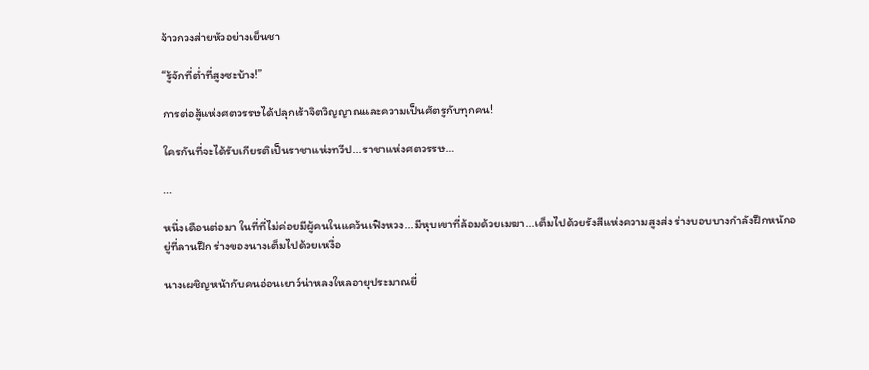จ้าวกวงส่ายหัวอย่างเย็นชา

“รู้จักที่ต่ำที่สูงซะบ้าง!”

การต่อสู้แห่งศตวรรษได้ปลุกเร้าจิตวิญญาณและความเป็นศัตรูกับทุกคน!

ใครกันที่จะได้รับเกียรติเป็นราชาแห่งทวีป...ราชาแห่งศตวรรษ…

...

หนึ่งเดือนต่อมา ในที่ที่ไม่ค่อยมีผู้คนในแคว้นเฟิงหวง...มีหุบเขาที่ล้อมด้วยเมฆา...เต็มไปด้วยรังสีแห่งความสูงส่ง ร่างบอบบางกำลังฝึกหนักอยู่ที่ลานฝึก ร่างของนางเต็มไปด้วยเหงื่อ

นางเผชิญหน้ากับคนอ่อนเยาว์น่าหลงใหลอายุประมาณยี่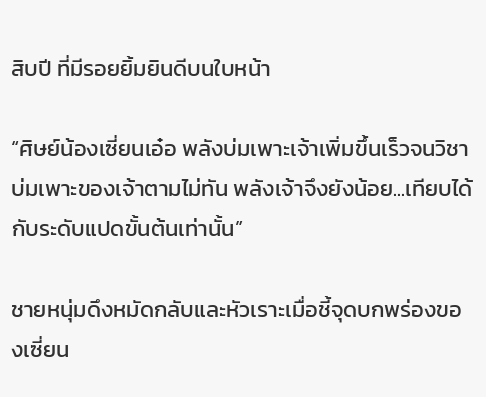สิบปี ที่มีรอยยิ้มยินดีบนใบหน้า

“ศิษย์น้องเซี่ยนเอ๋อ พลังบ่มเพาะเจ้าเพิ่มขึ้นเร็วจนวิชาบ่มเพาะของเจ้าตามไม่ทัน พลังเจ้าจึงยังน้อย...เทียบได้กับระดับแปดขั้นต้นเท่านั้น”

ชายหนุ่มดึงหมัดกลับและหัวเราะเมื่อชี้จุดบกพร่องของเซี่ยน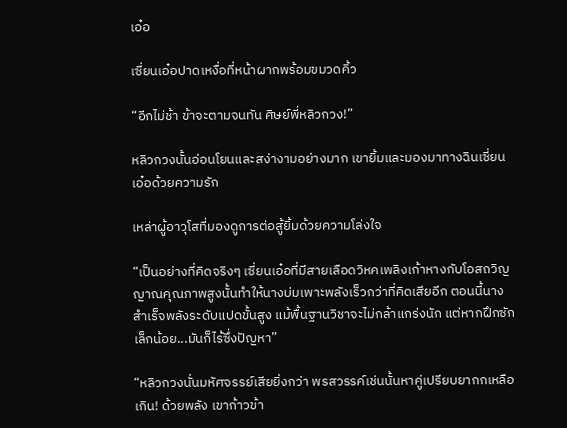เอ๋อ

เซี่ยนเอ๋อปาดเหงื่อที่หน้าผากพร้อมขมวดคิ้ว

“อีกไม่ช้า ข้าจะตามจนทัน ศิษย์พี่หลิวกวง!”

หลิวกวงนั้นอ่อนโยนและสง่างามอย่างมาก เขายิ้มและมองมาทางฉินเซี่ยนเอ๋อด้วยความรัก

เหล่าผู้อาวุโสที่มองดูการต่อสู้ยิ้มด้วยความโล่งใจ

“เป็นอย่างที่คิดจริงๆ เซี่ยนเอ๋อที่มีสายเลือดวิหคเพลิงเก้าหางกับโอสถวิญญาณคุณภาพสูงนั้นทำให้นางบ่มเพาะพลังเร็วกว่าที่คิดเสียอีก ตอนนี้นางสำเร็จพลังระดับแปดขั้นสูง แม้พื้นฐานวิชาจะไม่กล้าแกร่งนัก แต่หากฝึกซักเล็กน้อย...มันก็ไร้ซึ่งปัญหา”

“หลิวกวงนั่นมหัศจรรย์เสียยิ่งกว่า พรสวรรค์เช่นนั้นหาคู่เปรียบยากกเหลือเกิน! ด้วยพลัง เขาก้าวข้า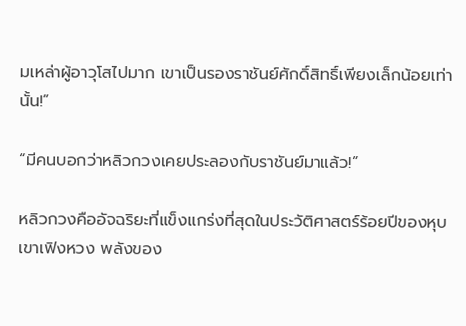มเหล่าผู้อาวุโสไปมาก เขาเป็นรองราชันย์ศักดิ์สิทธิ์เพียงเล็กน้อยเท่านั้น!”

“มีคนบอกว่าหลิวกวงเคยประลองกับราชันย์มาแล้ว!”

หลิวกวงคืออัจฉริยะที่แข็งแกร่งที่สุดในประวัติศาสตร์ร้อยปีของหุบเขาเฟิงหวง พลังของ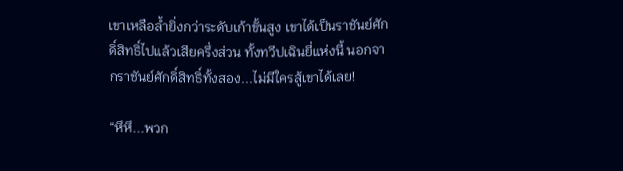เขาเหลือล้ำยิ่งกว่าระดับเก้าขั้นสูง เขาได้เป็นราชันย์ศักดิ์สิทธิ์ไปแล้วเสียครึ่งส่วน ทั้งทวีปเฉินยี่แห่งนี้ นอกจากราชันย์ศักดิ์สิทธิ์ทั้งสอง...ไม่มีใครสู้เขาได้เลย!

“หึหึ...พวก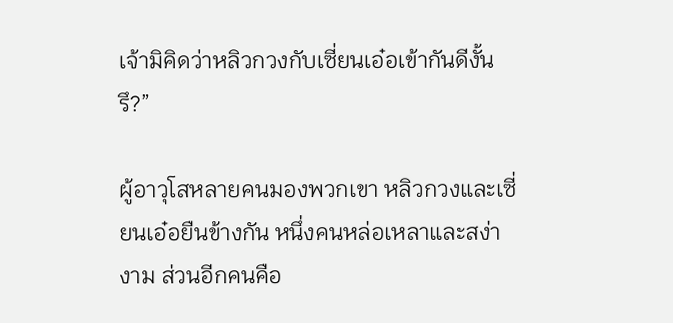เจ้ามิคิดว่าหลิวกวงกับเซี่ยนเอ๋อเข้ากันดีงั้นรึ?”

ผู้อาวุโสหลายคนมองพวกเขา หลิวกวงและเซี่ยนเอ๋อยืนข้างกัน หนึ่งคนหล่อเหลาและสง่างาม ส่วนอีกคนคือ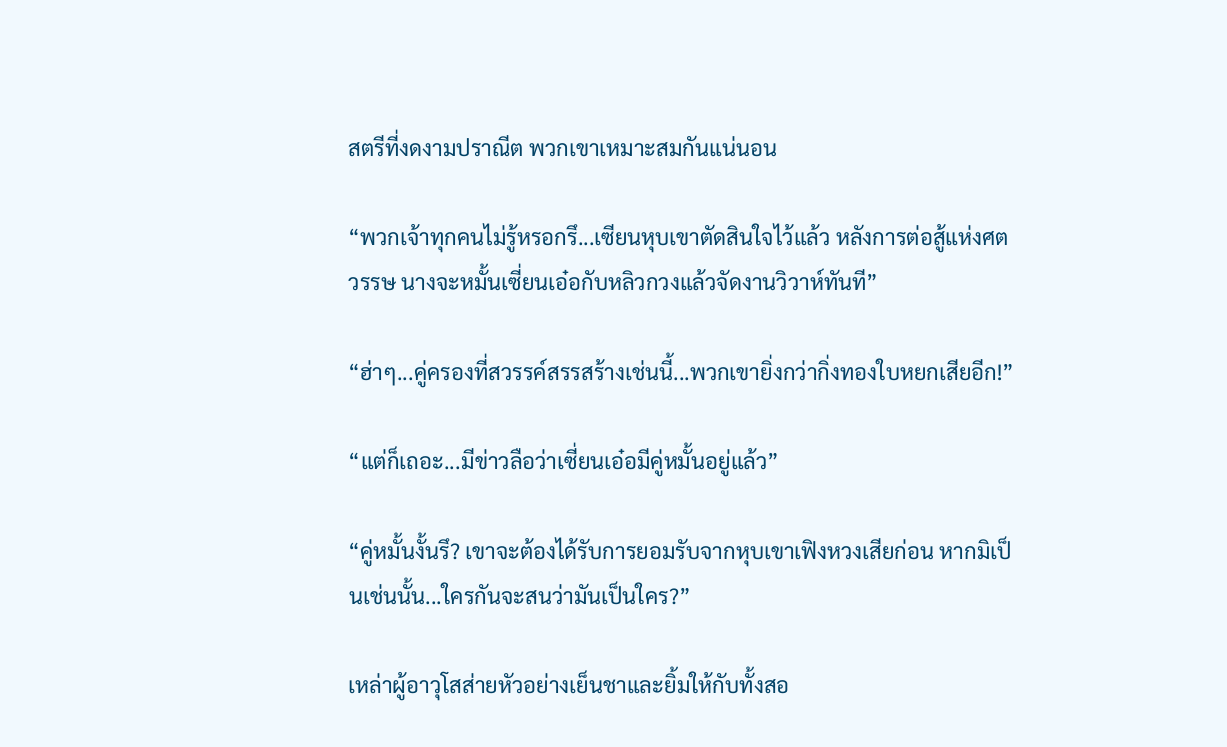สตรีที่งดงามปราณีต พวกเขาเหมาะสมกันแน่นอน

“พวกเจ้าทุกคนไม่รู้หรอกรึ...เซียนหุบเขาตัดสินใจไว้แล้ว หลังการต่อสู้แห่งศตวรรษ นางจะหมั้นเซี่ยนเอ๋อกับหลิวกวงแล้วจัดงานวิวาห์ทันที”

“ฮ่าๆ...คู่ครองที่สวรรค์สรรสร้างเช่นนี้...พวกเขายิ่งกว่ากิ่งทองใบหยกเสียอีก!”

“แต่ก็เถอะ...มีข่าวลือว่าเซี่ยนเอ๋อมีคู่หมั้นอยู่แล้ว”

“คู่หมั้นงั้นรึ? เขาจะต้องได้รับการยอมรับจากหุบเขาเฟิงหวงเสียก่อน หากมิเป็นเช่นนั้น...ใครกันจะสนว่ามันเป็นใคร?”

เหล่าผู้อาวุโสส่ายหัวอย่างเย็นชาและยิ้มให้กับทั้งสอ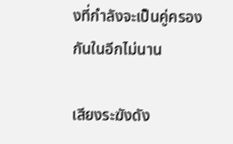งที่กำลังจะเป็นคู่ครองกันในอีกไม่นาน

เสียงระฆังดัง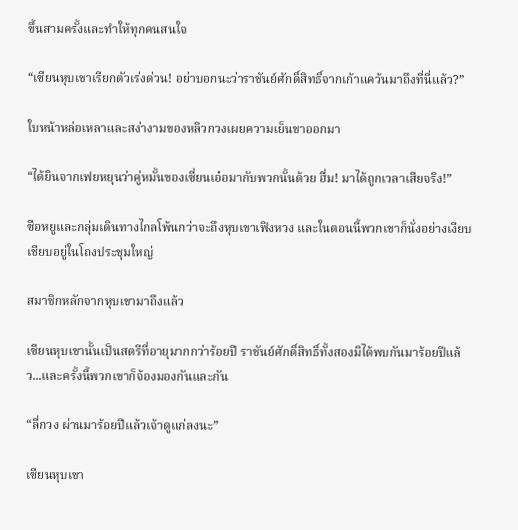ขึ้นสามครั้งและทำให้ทุกคนสนใจ

“เซียนหุบเขาเรียกตัวเร่งด่วน! อย่าบอกนะว่าราชันย์ศักดิ์สิทธิ์จากเก้าแคว้นมาถึงที่นี่แล้ว?”

ใบหน้าหล่อเหลาและสง่างามของหลิวกวงเผยความเย็นชาออกมา

“ได้ยินจากเฟยหยุนว่าคู่หมั้นของเซี่ยนเอ๋อมากับพวกนั้นด้วย ฮื่ม! มาได้ถูกเวลาเสียจริง!”

ซือหยูและกลุ่มเดินทางไกลโพ้นกว่าจะถึงหุบเขาเฟิงหวง และในตอนนี้พวกเขาก็นั่งอย่างเงียบเชียบอยู่ในโถงประชุมใหญ่

สมาชิกหลักจากหุบเขามาถึงแล้ว

เซียนหุบเขานั้นเป็นสตรีที่อายุมากกว่าร้อยปี ราชันย์ศักดิ์สิทธิ์ทั้งสองมิได้พบกันมาร้อยปีแล้ว...และครั้งนี้พวกเขาก็จ้องมองกันและกัน

“ลี่กวง ผ่านมาร้อยปีแล้วเจ้าดูแก่ลงนะ”

เซียนหุบเขา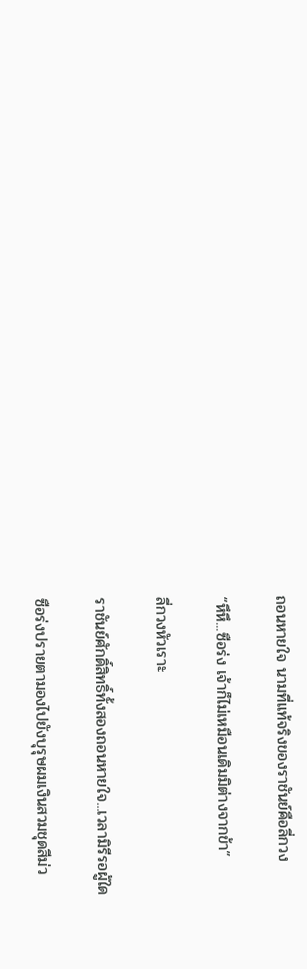ถอนหายใจ นามที่แท้จริงของราชันย์คือลี่กวง

“หึหึ...ซือร่ง เจ้าก็ไม่เหมือนเดิมมิต่างจากข้า”

ลี่กวงหัวเราะ

ราชันย์ศักดิ์สิทธิ์ทั้งสองถอนหายใจ...เวลามิรีรอผู้ใด

ซือร่งปรายตามองไปยังบุรุษผมเงินสวมชุดสีม่ว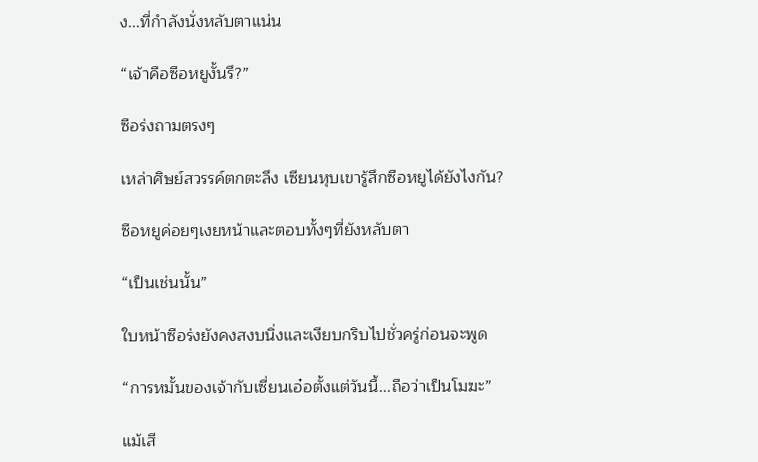ง...ที่กำลังนั่งหลับตาแน่น

“เจ้าคือซือหยูงั้นรึ?”

ซือร่งถามตรงๆ

เหล่าศิษย์สวรรค์ตกตะลึง เซียนหุบเขารู้สึกซือหยูได้ยังไงกัน?

ซือหยูค่อยๆเงยหน้าและตอบทั้งๆที่ยังหลับตา

“เป็นเช่นนั้น”

ใบหน้าซือร่งยังคงสงบนิ่งและเงียบกริบไปชั่วครู่ก่อนจะพูด

“การหมั้นของเจ้ากับเซี่ยนเอ๋อตั้งแต่วันนี้...ถือว่าเป็นโมฆะ”

แม้เสี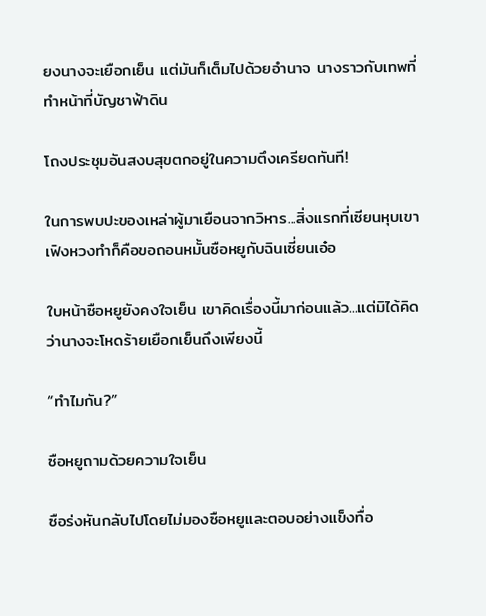ยงนางจะเยือกเย็น แต่มันก็เต็มไปด้วยอำนาจ นางราวกับเทพที่ทำหน้าที่บัญชาฟ้าดิน

โถงประชุมอันสงบสุขตกอยู่ในความตึงเครียดทันที!

ในการพบปะของเหล่าผู้มาเยือนจากวิหาร...สิ่งแรกที่เซียนหุบเขาเฟิงหวงทำก็คือขอถอนหมั้นซือหยูกับฉินเซี่ยนเอ๋อ

ใบหน้าซือหยูยังคงใจเย็น เขาคิดเรื่องนี้มาก่อนแล้ว...แต่มิได้คิดว่านางจะโหดร้ายเยือกเย็นถึงเพียงนี้

“ทำไมกัน?”

ซือหยูถามด้วยความใจเย็น

ซือร่งหันกลับไปโดยไม่มองซือหยูและตอบอย่างแข็งทื่อ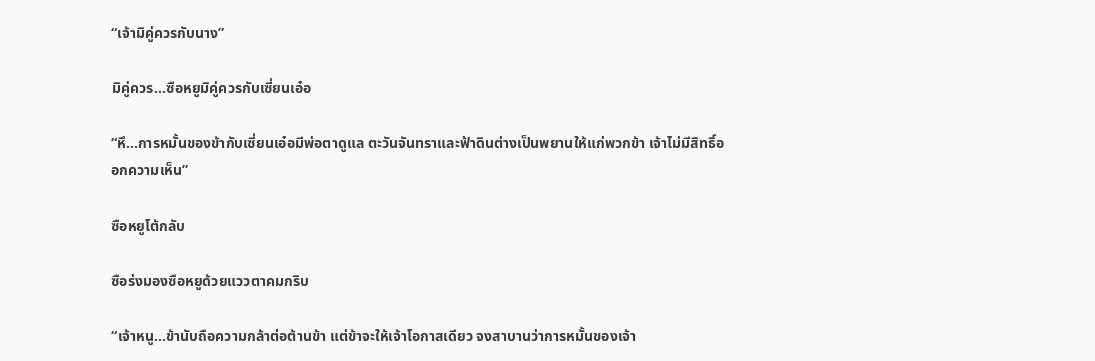“เจ้ามิคู่ควรกับนาง”

มิคู่ควร...ซือหยูมิคู่ควรกับเซี่ยนเอ๋อ

“หึ...การหมั้นของข้ากับเซี่ยนเอ๋อมีพ่อตาดูแล ตะวันจันทราและฟ้าดินต่างเป็นพยานให้แก่พวกข้า เจ้าไม่มีสิทธิ์ออกความเห็น”

ซือหยูโต้กลับ

ซือร่งมองซือหยูด้วยแววตาคมกริบ

“เจ้าหนู...ข้านับถือความกล้าต่อต้านข้า แต่ข้าจะให้เจ้าโอกาสเดียว จงสาบานว่าการหมั้นของเจ้า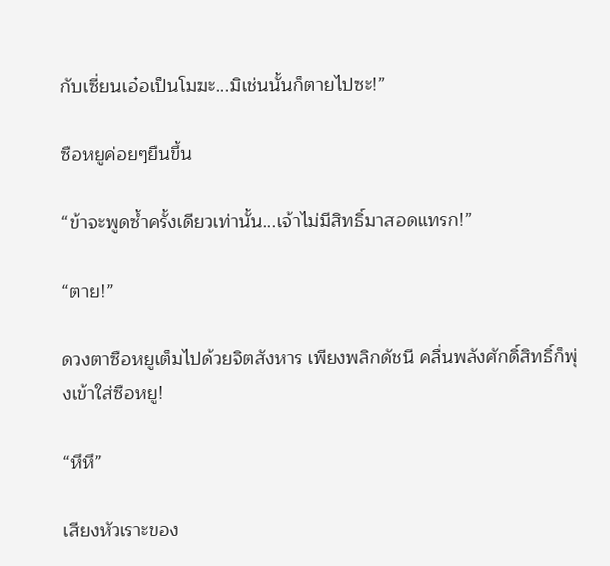กับเซี่ยนเอ๋อเป็นโมฆะ...มิเช่นนั้นก็ตายไปซะ!”

ซือหยูค่อยๆยืนขึ้น

“ข้าจะพูดซ้ำครั้งเดียวเท่านั้น...เจ้าไม่มีสิทธิ์มาสอดแทรก!”

“ตาย!”

ดวงตาซือหยูเต็มไปด้วยจิตสังหาร เพียงพลิกดัชนี คลื่นพลังศักดิ์สิทธิ์ก็พุ่งเข้าใส่ซือหยู!

“หึหึ”

เสียงหัวเราะของ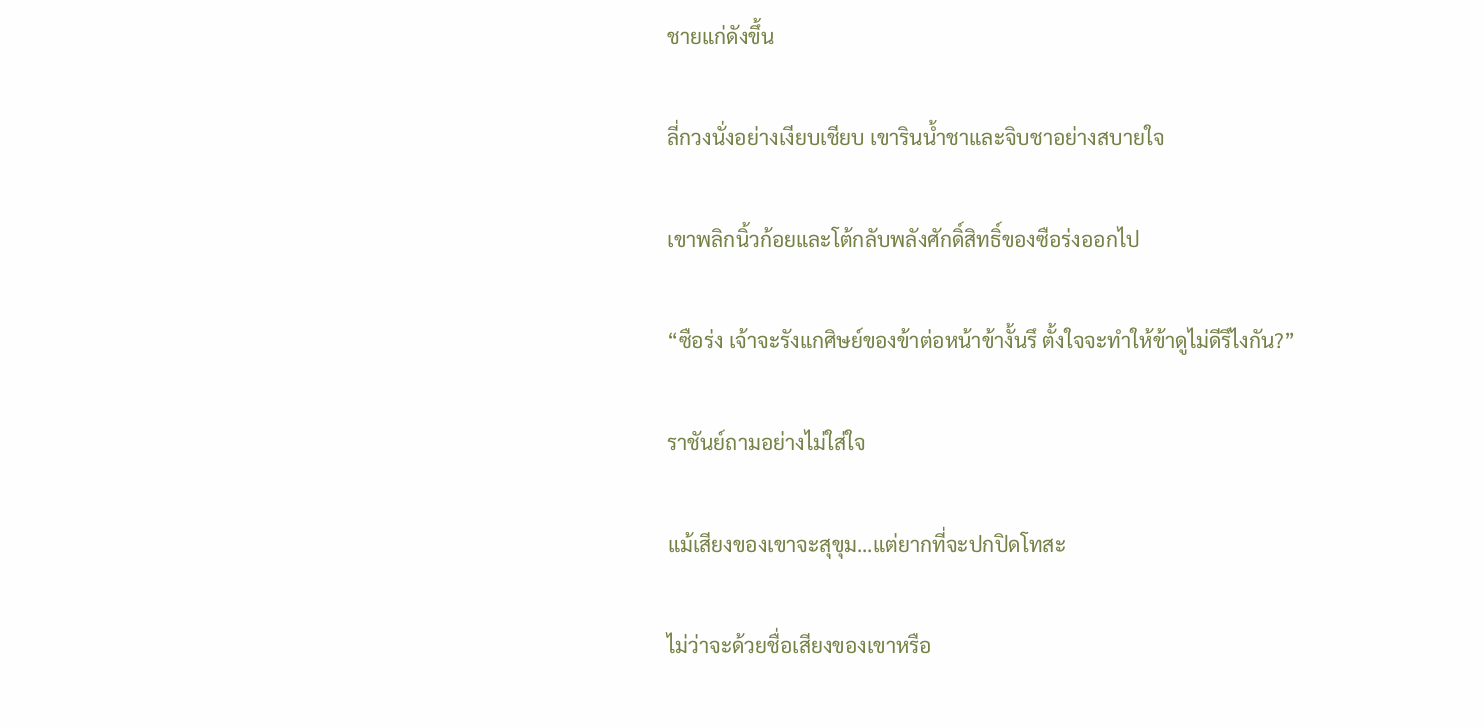ชายแก่ดังขึ้น

ลี่กวงนั่งอย่างเงียบเชียบ เขารินน้ำชาและจิบชาอย่างสบายใจ

เขาพลิกนิ้วก้อยและโต้กลับพลังศักดิ์สิทธิ์ของซือร่งออกไป

“ซือร่ง เจ้าจะรังแกศิษย์ของข้าต่อหน้าข้างั้นรึ ตั้งใจจะทำให้ข้าดูไม่ดีรึไงกัน?”

ราชันย์ถามอย่างไม่ใส่ใจ

แม้เสียงของเขาจะสุขุม...แต่ยากที่จะปกปิดโทสะ

ไม่ว่าจะด้วยชื่อเสียงของเขาหรือ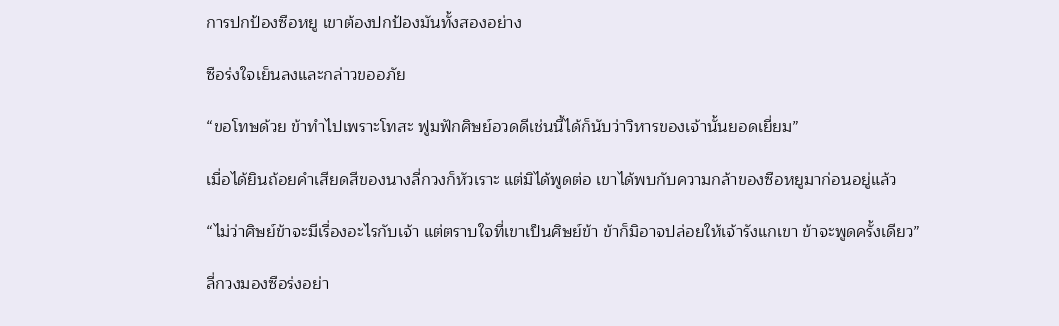การปกป้องซือหยู เขาต้องปกป้องมันทั้งสองอย่าง

ซือร่งใจเย็นลงและกล่าวขออภัย

“ขอโทษด้วย ข้าทำไปเพราะโทสะ ฟูมฟักศิษย์อวดดีเช่นนี้ได้ก็นับว่าวิหารของเจ้านั้นยอดเยี่ยม”

เมื่อได้ยินถ้อยคำเสียดสีของนางลี่กวงก็หัวเราะ แต่มิได้พูดต่อ เขาได้พบกับความกล้าของซือหยูมาก่อนอยู่แล้ว

“ไม่ว่าศิษย์ข้าจะมีเรื่องอะไรกับเจ้า แต่ตราบใจที่เขาเป็นศิษย์ข้า ข้าก็มิอาจปล่อยให้เจ้ารังแกเขา ข้าจะพูดครั้งเดียว”

ลี่กวงมองซือร่งอย่า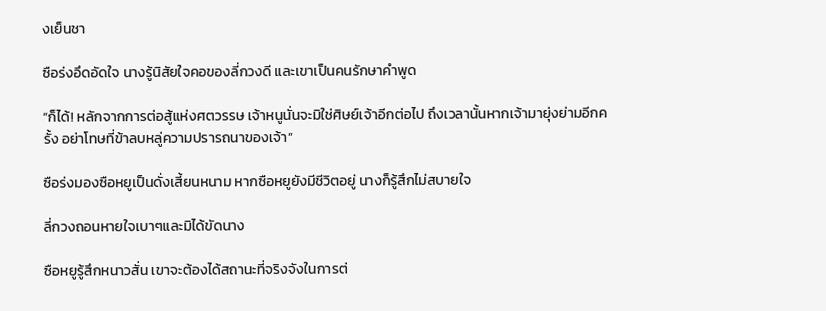งเย็นชา

ซือร่งอึดอัดใจ นางรู้นิสัยใจคอของลี่กวงดี และเขาเป็นคนรักษาคำพูด

“ก็ได้! หลักจากการต่อสู้แห่งศตวรรษ เจ้าหนูนั่นจะมิใช่ศิษย์เจ้าอีกต่อไป ถึงเวลานั้นหากเจ้ามายุ่งย่ามอีกครั้ง อย่าโทษที่ข้าลบหลู่ความปรารถนาของเจ้า”

ซือร่งมองซือหยูเป็นดั่งเสี้ยนหนาม หากซือหยูยังมีชีวิตอยู่ นางก็รู้สึกไม่สบายใจ

ลี่กวงถอนหายใจเบาๆและมิได้ขัดนาง

ซือหยูรู้สึกหนาวสั่น เขาจะต้องได้สถานะที่จริงจังในการต่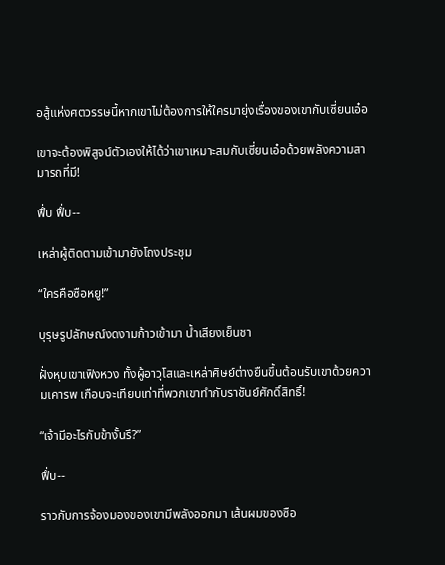อสู้แห่งศตวรรษนี้หากเขาไม่ต้องการให้ใครมายุ่งเรื่องของเขากับเซี่ยนเอ๋อ

เขาจะต้องพิสูจน์ตัวเองให้ได้ว่าเขาเหมาะสมกับเซี่ยนเอ๋อด้วยพลังความสามารถที่มี!

ฟึ่บ ฟึ่บ--

เหล่าผู้ติดตามเข้ามายังโถงประชุม

“ใครคือซือหยู!”

บุรุษรูปลักษณ์งดงามก้าวเข้ามา น้ำเสียงเย็นชา

ฝั่งหุบเขาเฟิงหวง ทั้งผู้อาวุโสและเหล่าศิษย์ต่างยืนขึ้นต้อนรับเขาด้วยความเคารพ เกือบจะเทียบเท่าที่พวกเขาทำกับราชันย์ศักดิ์สิทธิ์!

“เจ้ามีอะไรกับข้างั้นรึ?”

ฟึ่บ--

ราวกับการจ้องมองของเขามีพลังออกมา เส้นผมของซือ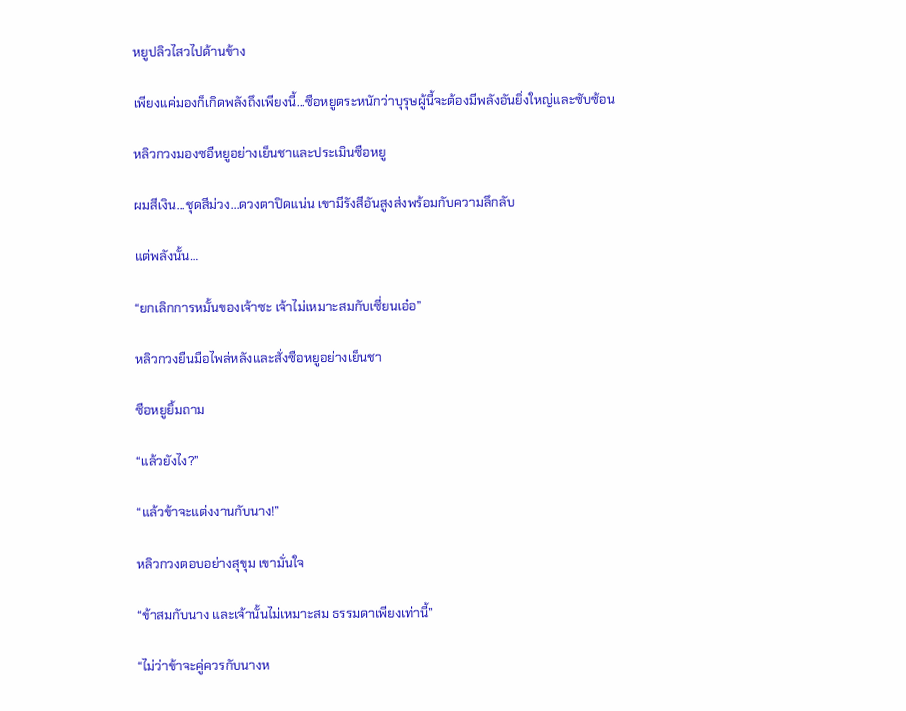หยูปลิวไสวไปด้านข้าง

เพียงแค่มองก็เกิดพลังถึงเพียงนี้...ซือหยูตระหนักว่าบุรุษผู้นี้จะต้องมีพลังอันยิ่งใหญ่และซับซ้อน

หลิวกวงมองซอืหยูอย่างเย็นชาและประเมินซือหยู

ผมสีเงิน...ชุดสีม่วง...ดวงตาปิดแน่น เขามีรังสีอันสูงส่งพร้อมกับความลึกลับ

แต่พลังนั้น…

“ยกเลิกการหมั้นของเจ้าซะ เจ้าไม่เหมาะสมกับเซี่ยนเอ๋อ”

หลิวกวงยืนมือไพล่หลังและสั่งซือหยูอย่างเย็นชา

ซือหยูยิ้มถาม

“แล้วยังไง?”

“แล้วข้าจะแต่งงานกับนาง!”

หลิวกวงตอบอย่างสุขุม เขามั่นใจ

“ข้าสมกับนาง และเจ้านั้นไม่เหมาะสม ธรรมดาเพียงเท่านี้”

“ไม่ว่าข้าจะคู่ควรกับนางห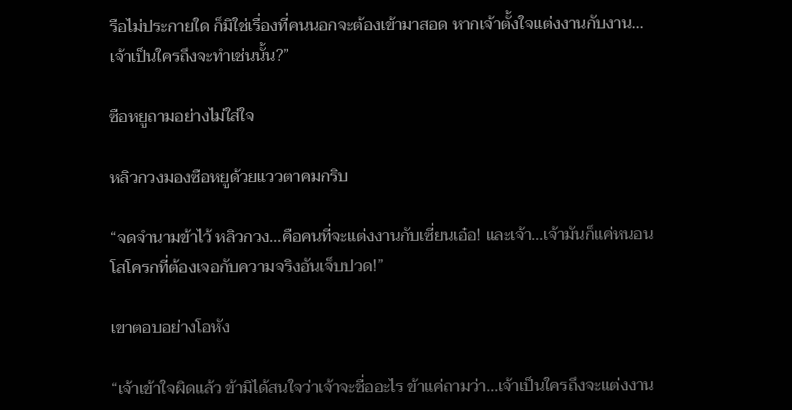รือไม่ประกายใด ก็มิใช่เรื่องที่คนนอกจะต้องเข้ามาสอด หากเจ้าตั้งใจแต่งงานกับงาน...เจ้าเป็นใครถึงจะทำเช่นนั้น?”

ซือหยูถามอย่างไม่ใส่ใจ

หลิวกวงมองซือหยูด้วยแววตาคมกริบ

“จดจำนามข้าไว้ หลิวกวง...คือคนที่จะแต่งงานกับเซี่ยนเอ๋อ! และเจ้า...เจ้ามันก็แค่หนอนโสโครกที่ต้องเจอกับความจริงอันเจ็บปวด!”

เขาตอบอย่างโอหัง

“เจ้าเข้าใจผิดแล้ว ข้ามิได้สนใจว่าเจ้าจะชื่ออะไร ข้าแค่ถามว่า...เจ้าเป็นใครถึงจะแต่งงาน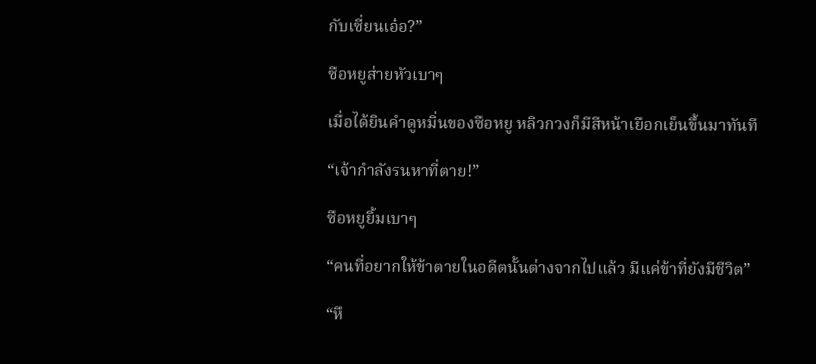กับเซี่ยนเอ๋อ?”

ซือหยูส่ายหัวเบาๆ

เมื่อได้ยินคำดูหมิ่นของซือหยู หลิวกวงก็มีสีหน้าเยือกเย็นขึ้นมาทันที

“เจ้ากำลังรนหาที่ตาย!”

ซือหยูยิ้มเบาๆ

“คนที่อยากให้ข้าตายในอดีตนั้นต่างจากไปแล้ว มีแค่ข้าที่ยังมีชีวิต”

“หึ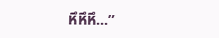หึหึหึ...”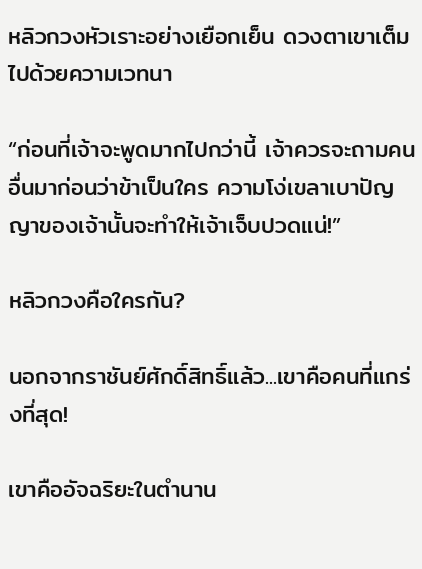หลิวกวงหัวเราะอย่างเยือกเย็น ดวงตาเขาเต็มไปด้วยความเวทนา

“ก่อนที่เจ้าจะพูดมากไปกว่านี้ เจ้าควรจะถามคนอื่นมาก่อนว่าข้าเป็นใคร ความโง่เขลาเบาปัญญาของเจ้านั้นจะทำให้เจ้าเจ็บปวดแน่!”

หลิวกวงคือใครกัน?

นอกจากราชันย์ศักดิ์สิทธิ์แล้ว...เขาคือคนที่แกร่งที่สุด!

เขาคืออัจฉริยะในตำนาน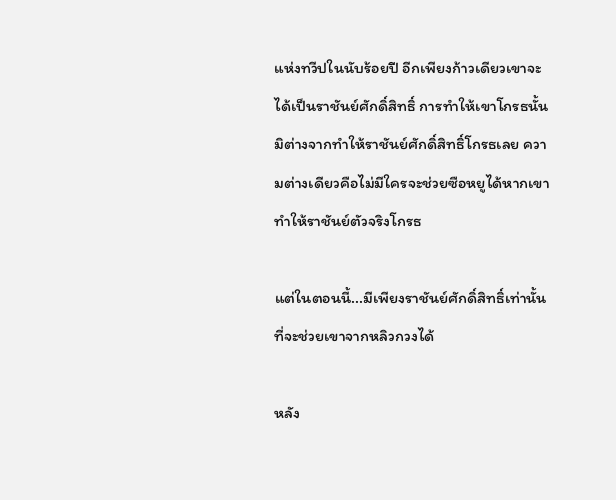แห่งทวีปในนับร้อยปี อีกเพียงก้าวเดียวเขาจะได้เป็นราชันย์ศักดิ์สิทธิ์ การทำให้เขาโกรธนั้นมิต่างจากทำให้ราชันย์ศักดิ์สิทธิ์โกรธเลย ความต่างเดียวคือไม่มีใครจะช่วยซือหยูได้หากเขาทำให้ราชันย์ตัวจริงโกรธ

แต่ในตอนนี้...มีเพียงราชันย์ศักดิ์สิทธิ์เท่านั้นที่จะช่วยเขาจากหลิวกวงได้

หลัง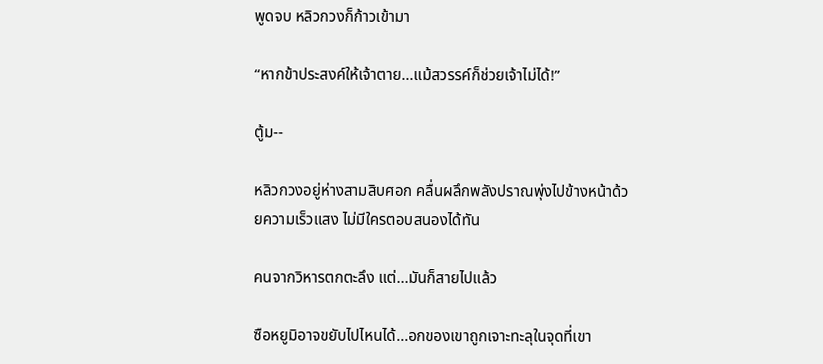พูดจบ หลิวกวงก็ก้าวเข้ามา

“หากข้าประสงค์ให้เจ้าตาย...แม้สวรรค์ก็ช่วยเจ้าไม่ได้!”

ตู้ม--

หลิวกวงอยู่ห่างสามสิบศอก คลื่นผลึกพลังปราณพุ่งไปข้างหน้าด้วยความเร็วแสง ไม่มีใครตอบสนองได้ทัน

คนจากวิหารตกตะลึง แต่...มันก็สายไปแล้ว

ซือหยูมิอาจขยับไปไหนได้...อกของเขาถูกเจาะทะลุในจุดที่เขา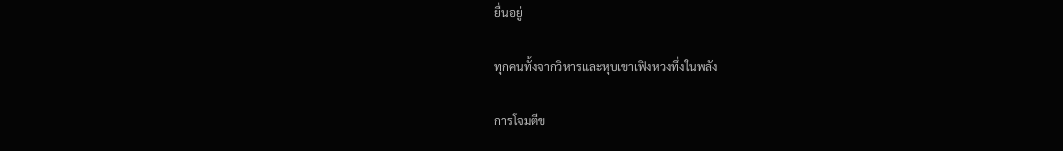ยื่นอยู่

ทุกคนทั้งจากวิหารและหุบเขาเฟิงหวงทึ่งในพลัง

การโจมตีข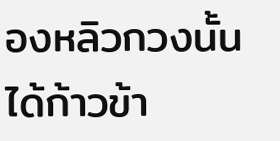องหลิวกวงนั้นได้ก้าวข้า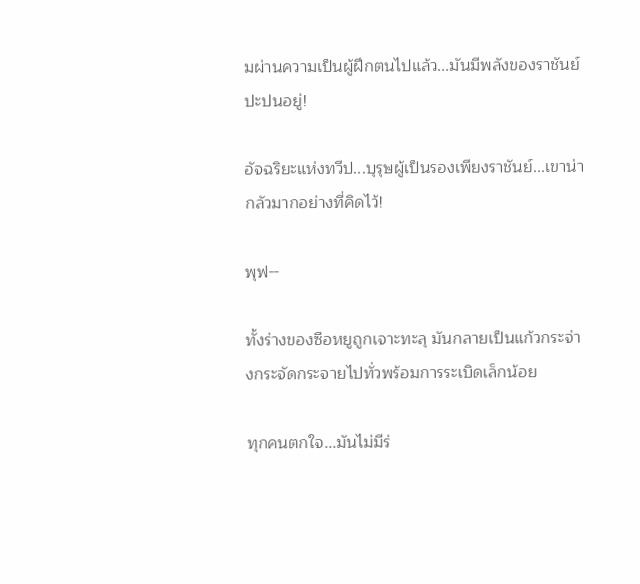มผ่านความเป็นผู้ฝึกตนไปแล้ว...มันมีพลังของราชันย์ปะปนอยู่!

อัจฉริยะแห่งทวีป...บุรุษผู้เป็นรองเพียงราชันย์...เขาน่ากลัวมากอย่างที่คิดไว้!

พุฟ--

ทั้งร่างของซือหยูถูกเจาะทะลุ มันกลายเป็นแก้วกระจ่างกระจัดกระจายไปทั่วพร้อมการระเบิดเล็กน้อย

ทุกคนตกใจ...มันไม่มีร่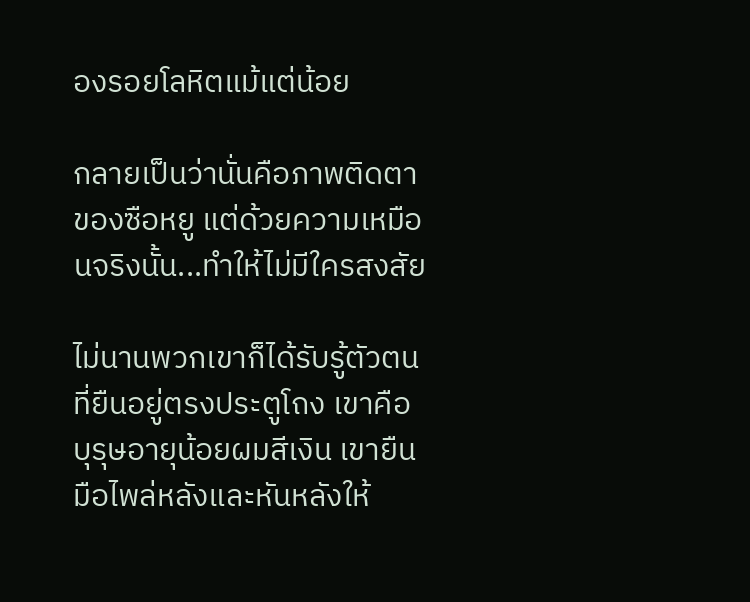องรอยโลหิตแม้แต่น้อย

กลายเป็นว่านั่นคือภาพติดตาของซือหยู แต่ด้วยความเหมือนจริงนั้น...ทำให้ไม่มีใครสงสัย

ไม่นานพวกเขาก็ได้รับรู้ตัวตนที่ยืนอยู่ตรงประตูโถง เขาคือบุรุษอายุน้อยผมสีเงิน เขายืนมือไพล่หลังและหันหลังให้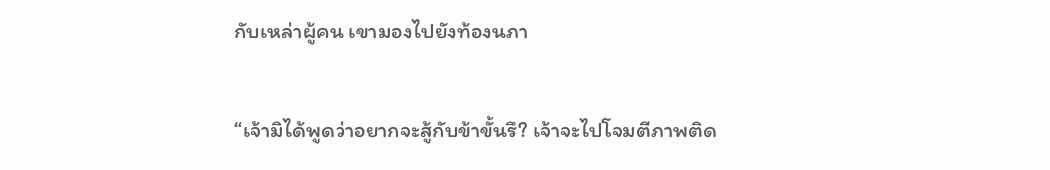กับเหล่าผู้คน เขามองไปยังท้องนภา

“เจ้ามิได้พูดว่าอยากจะสู้กับข้าขั้นรึ? เจ้าจะไปโจมตีภาพติด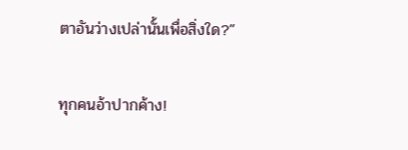ตาอันว่างเปล่านั้นเพื่อสิ่งใด?”

ทุกคนอ้าปากค้าง!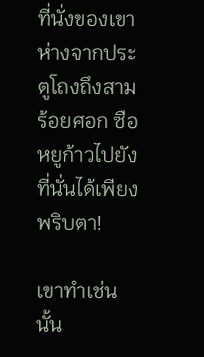ที่นั่งของเขาห่างจากประตูโถงถึงสามร้อยศอก ซือหยูก้าวไปยังที่นั่นได้เพียงพริบตา!

เขาทำเช่นนั้น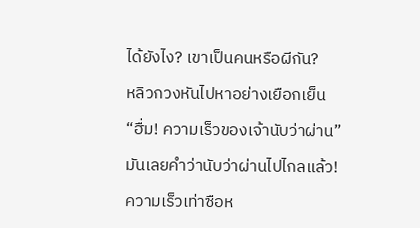ได้ยังไง? เขาเป็นคนหรือผีกัน?

หลิวกวงหันไปหาอย่างเยือกเย็น

“ฮื่ม! ความเร็วของเจ้านับว่าผ่าน”

มันเลยคำว่านับว่าผ่านไปไกลแล้ว!

ความเร็วเท่าซือห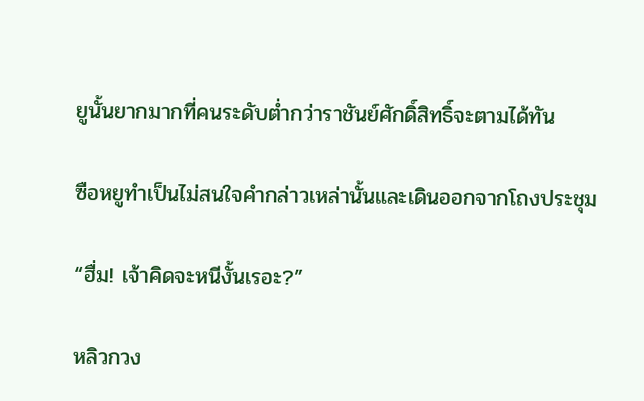ยูนั้นยากมากที่คนระดับต่ำกว่าราชันย์ศักดิ์สิทธิ์จะตามได้ทัน

ซือหยูทำเป็นไม่สนใจคำกล่าวเหล่านั้นและเดินออกจากโถงประชุม

“ฮื่ม! เจ้าคิดจะหนีงั้นเรอะ?”

หลิวกวง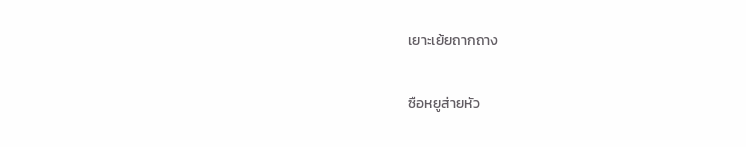เยาะเย้ยถากถาง

ซือหยูส่ายหัว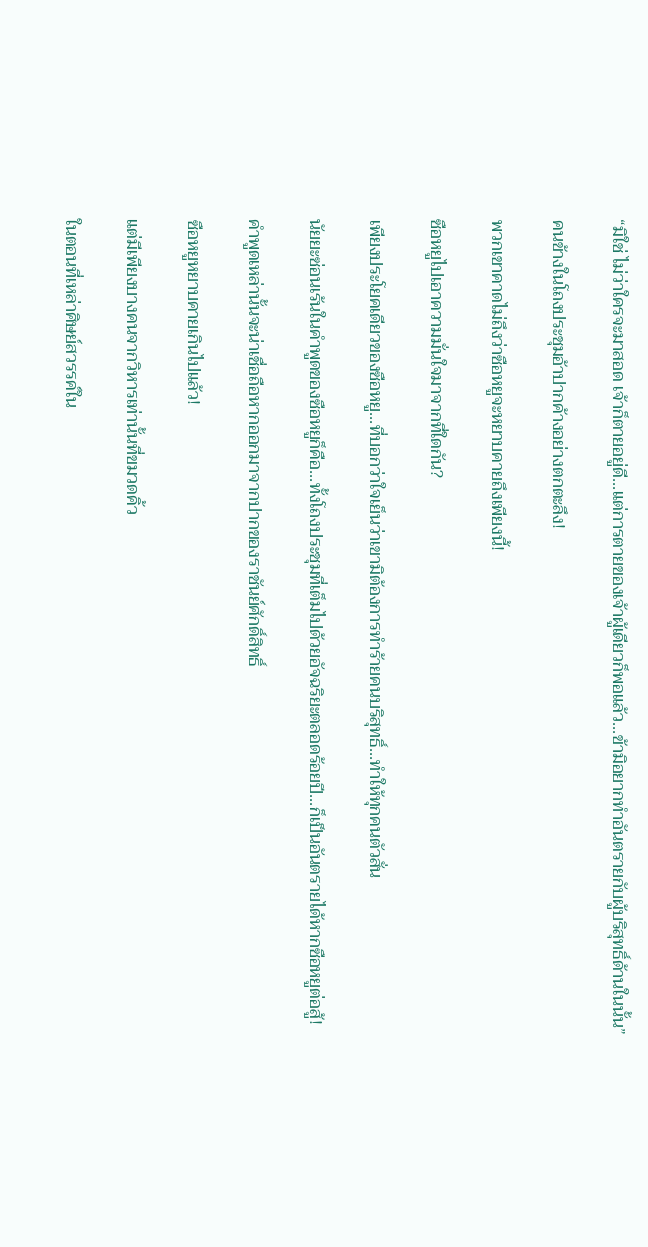“มิใช่ ไม่ว่าใครจะมาสอด เจ้าก็ตายอยู่ดี...แต่การตายของเจ้าผู้เดียวก็พอแล้ว...ข้ามิอยากทำอันตรายกับผู้บริสุทธิ์ด้านในนั้น”

คนข้างในโถงประชุมอ้าปากค้างอย่างตกตะลึง!

พวกเขาคาดไม่ถึงว่าซือหยูจะหยาบคายถึงเพียงนี้!

ซือหยูไปเอาความมั่นใจมาจากที่ใดกัน?

เพียงประโยคเดียวของซือหยู...ที่บอกว่าใจเย็นว่าเขามิต้องการทำร้ายคนบริสุทธิ์...ทำให้ทุกคนตัวสั่น

นัยยะซ่อนเร้นในคำพูดของซือหยูก็คือ...ทั้งโถงประชุมที่เต็มไปด้วยอัจฉริยะตลอดร้อยปี...ก็เป็นอันตรายได้หากซือหยูต่อสู้!

คำพูดเหล่านั้นจะน่าเชื่อถือหากออกมาจากปากของราชันย์ศักดิ์สิทธิ์

ซือหยูหยาบคายเกินไปแล้ว!

แต่มีเพียงบางคนจากวิหารเท่านั้นที่ขมวดคิ้ว

ในตอนที่เหล่าศิษย์สวรรค์ใน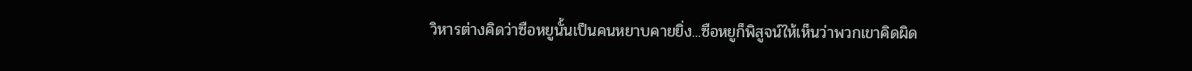วิหารต่างคิดว่าซือหยูนั้นเป็นคนหยาบคายยิ่ง...ซือหยูก็พิสูจน์ให้เห็นว่าพวกเขาคิดผิด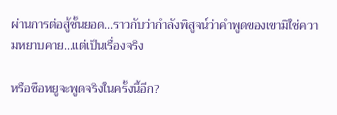ผ่านการต่อสู้ชั้นยอด...ราวกับว่ากำลังพิสูจน์ว่าคำพูดของเขามิใช่ความหยาบคาย...แต่เป็นเรื่องจริง

หรือซือหยูจะพูดจริงในครั้งนี้อีก?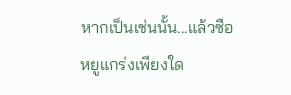หากเป็นเช่นนั้น...แล้วซือหยูแกร่งเพียงใด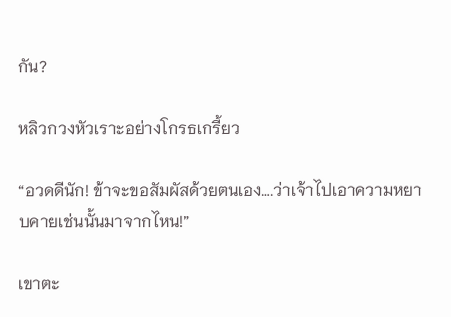กัน?

หลิวกวงหัวเราะอย่างโกรธเกรี้ยว

“อวดดีนัก! ข้าจะขอสัมผัสด้วยตนเอง….ว่าเจ้าไปเอาความหยาบคายเช่นนั้นมาจากไหน!”

เขาตะ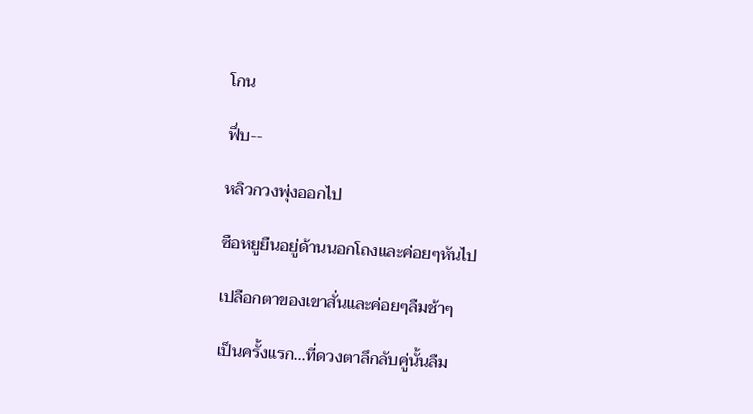โกน

ฟึ่บ--

หลิวกวงพุ่งออกไป

ซือหยูยืนอยู่ด้านนอกโถงและค่อยๆหันไป

เปลือกตาของเขาสั่นและค่อยๆลืมช้าๆ

เป็นครั้งแรก...ที่ดวงตาลึกลับคู่นั้นลืม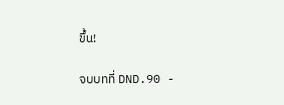ขึ้น!

จบบทที่ DND.90 -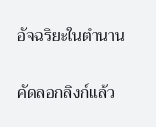อัจฉริยะในตำนาน

คัดลอกลิงก์แล้ว